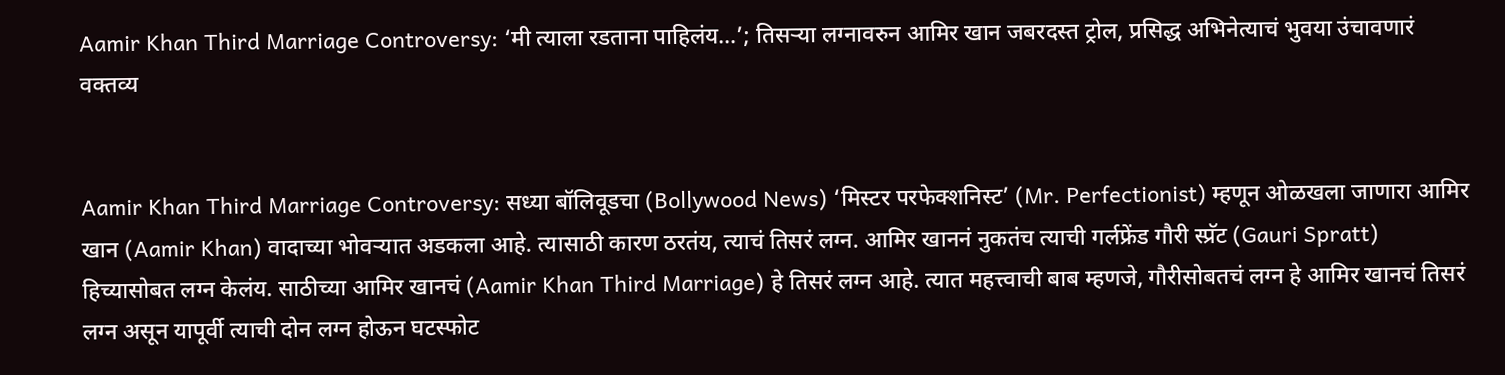Aamir Khan Third Marriage Controversy: ‘मी त्याला रडताना पाहिलंय…’; तिसऱ्या लग्नावरुन आमिर खान जबरदस्त ट्रोल, प्रसिद्ध अभिनेत्याचं भुवया उंचावणारं वक्तव्य


Aamir Khan Third Marriage Controversy: सध्या बॉलिवूडचा (Bollywood News) ‘मिस्टर परफेक्शनिस्ट’ (Mr. Perfectionist) म्हणून ओळखला जाणारा आमिर खान (Aamir Khan) वादाच्या भोवऱ्यात अडकला आहे. त्यासाठी कारण ठरतंय, त्याचं तिसरं लग्न. आमिर खाननं नुकतंच त्याची गर्लफ्रेंड गौरी स्प्रॅट (Gauri Spratt) हिच्यासोबत लग्न केलंय. साठीच्या आमिर खानचं (Aamir Khan Third Marriage) हे तिसरं लग्न आहे. त्यात महत्त्वाची बाब म्हणजे, गौरीसोबतचं लग्न हे आमिर खानचं तिसरं लग्न असून यापूर्वी त्याची दोन लग्न होऊन घटस्फोट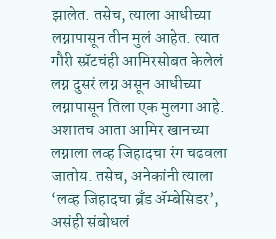झालेत. तसेच, त्याला आधीच्या लग्नापासून तीन मुलं आहेत. त्यात गौरी स्प्रॅटचंही आमिरसोबत केलेलं लग्न दुसरं लग्न असून आधीच्या लग्नापासून तिला एक मुलगा आहे. अशातच आता आमिर खानच्या लग्नाला लव्ह जिहादचा रंग चढवला जातोय. तसेच, अनेकांनी त्याला ‘लव्ह जिहादचा ब्रँड ॲम्बेसिडर’, असंही संबोधलं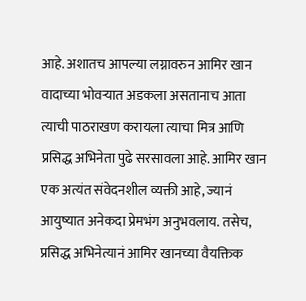आहे. अशातच आपल्या लग्नावरुन आमिर खान वादाच्या भोवऱ्यात अडकला असतानाच आता त्याची पाठराखण करायला त्याचा मित्र आणि प्रसिद्ध अभिनेता पुढे सरसावला आहे. आमिर खान एक अत्यंत संवेदनशील व्यक्ती आहे, ज्यानं आयुष्यात अनेकदा प्रेमभंग अनुभवलाय. तसेच, प्रसिद्ध अभिनेत्यानं आमिर खानच्या वैयक्तिक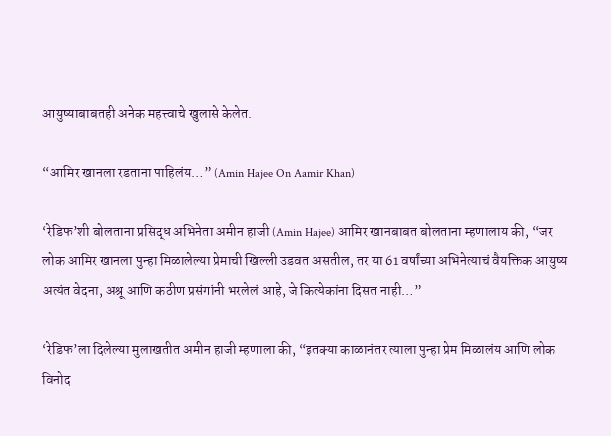आयुष्याबाबतही अनेक महत्त्वाचे खुलासे केलेत.

“आमिर खानला रडताना पाहिलंय…” (Amin Hajee On Aamir Khan)

‘रेडिफ’शी बोलताना प्रसिद्ध अभिनेता अमीन हाजी (Amin Hajee) आमिर खानबाबत बोलताना म्हणालाय की, “जर लोक आमिर खानला पुन्हा मिळालेल्या प्रेमाची खिल्ली उडवत असतील, तर या 61 वर्षांच्या अभिनेत्याचं वैयक्तिक आयुष्य अत्यंत वेदना, अश्रू आणि कठीण प्रसंगांनी भरलेलं आहे, जे कित्येकांना दिसत नाही…”

‘रेडिफ’ला दिलेल्या मुलाखतीत अमीन हाजी म्हणाला की, “इतक्या काळानंतर त्याला पुन्हा प्रेम मिळालंय आणि लोक विनोद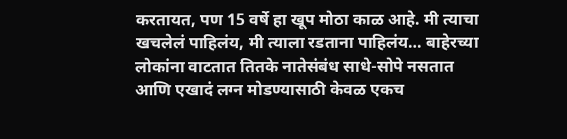करतायत, पण 15 वर्षे हा खूप मोठा काळ आहे. मी त्याचा खचलेलं पाहिलंय, मी त्याला रडताना पाहिलंय… बाहेरच्या लोकांना वाटतात तितके नातेसंबंध साधे-सोपे नसतात आणि एखादं लग्न मोडण्यासाठी केवळ एकच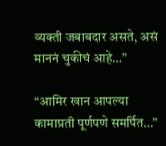व्यक्ती जबाबदार असते, असं माननं चुकीचं आहे…”

“आमिर खान आपल्या कामाप्रती पूर्णपणे समर्पित…”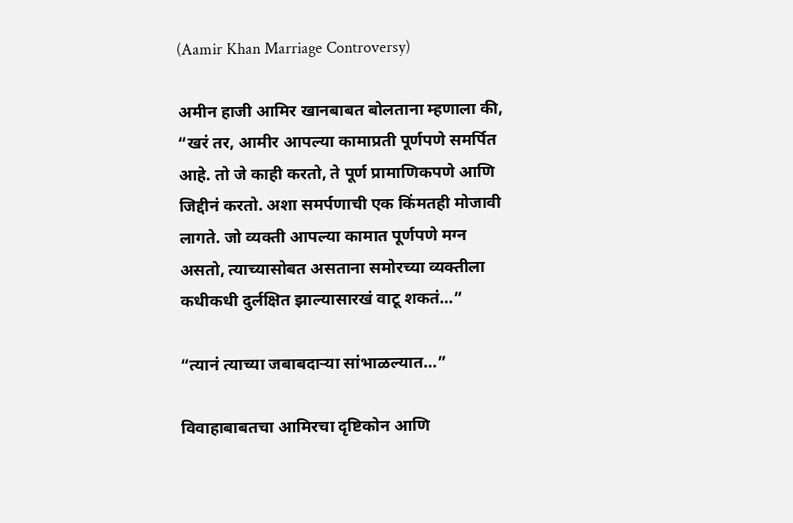(Aamir Khan Marriage Controversy)

अमीन हाजी आमिर खानबाबत बोलताना म्हणाला की, “खरं तर, आमीर आपल्या कामाप्रती पूर्णपणे समर्पित आहे. तो जे काही करतो, ते पूर्ण प्रामाणिकपणे आणि जिद्दीनं करतो. अशा समर्पणाची एक किंमतही मोजावी लागते. जो व्यक्ती आपल्या कामात पूर्णपणे मग्न असतो, त्याच्यासोबत असताना समोरच्या व्यक्तीला कधीकधी दुर्लक्षित झाल्यासारखं वाटू शकतं…”

“त्यानं त्याच्या जबाबदाऱ्या सांभाळल्यात…”

विवाहाबाबतचा आमिरचा दृष्टिकोन आणि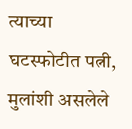त्याच्या घटस्फोटीत पत्नी, मुलांशी असलेले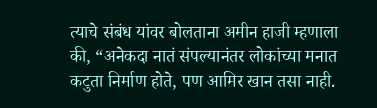त्याचे संबंध यांवर बोलताना अमीन हाजी म्हणाला की, “अनेकदा नातं संपल्यानंतर लोकांच्या मनात कटुता निर्माण होते, पण आमिर खान तसा नाही.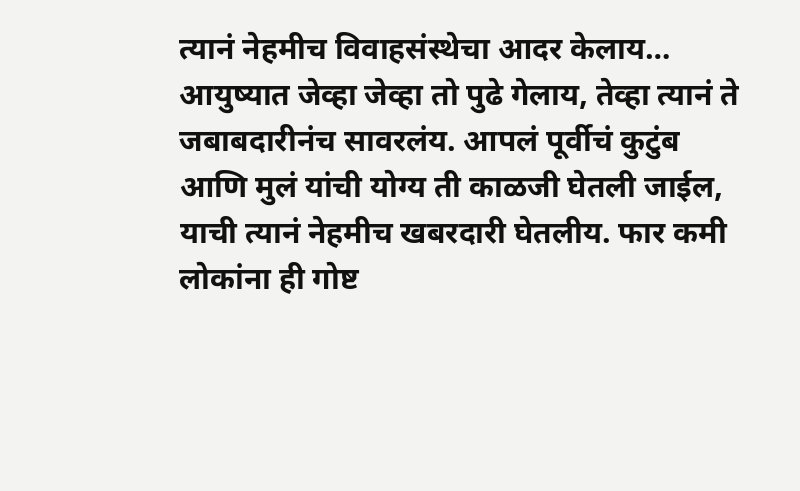त्यानं नेहमीच विवाहसंस्थेचा आदर केलाय… आयुष्यात जेव्हा जेव्हा तो पुढे गेलाय, तेव्हा त्यानं ते जबाबदारीनंच सावरलंय. आपलं पूर्वीचं कुटुंब आणि मुलं यांची योग्य ती काळजी घेतली जाईल, याची त्यानं नेहमीच खबरदारी घेतलीय. फार कमी लोकांना ही गोष्ट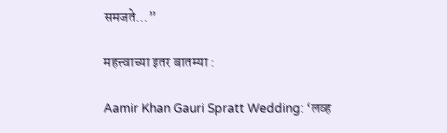समजते…”

महत्त्वाच्या इतर बातम्या :

Aamir Khan Gauri Spratt Wedding: ‘लव्ह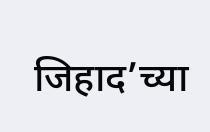जिहाद’च्या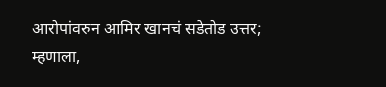आरोपांवरुन आमिर खानचं सडेतोड उत्तर; म्हणाला,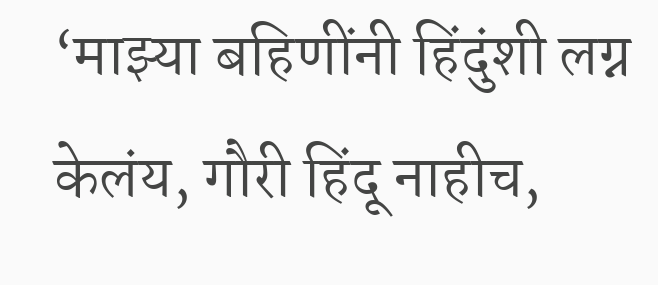‘माझ्या बहि‍णींनी हिंदुंशी लग्न केलंय, गौरी हिंदू नाहीच,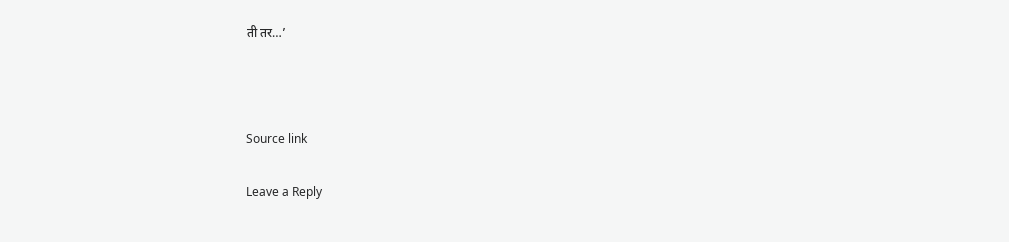ती तर…’



Source link

Leave a Reply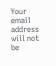Your email address will not be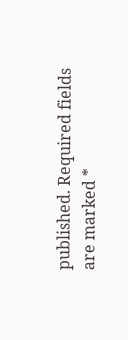published. Required fields are marked *